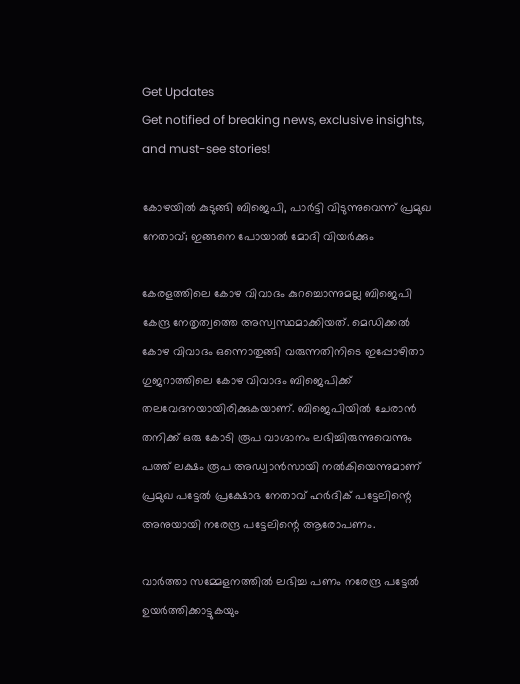Get Updates
Get notified of breaking news, exclusive insights, and must-see stories!

കോഴയില്‍ കുടുങ്ങി ബിജെപി, പാര്‍ട്ടി വിടുന്നുവെന്ന് പ്രമുഖ നേതാവ്; ഇങ്ങനെ പോയാല്‍ മോദി വിയര്‍ക്കും

കേരളത്തിലെ കോഴ വിവാദം കുറച്ചൊന്നുമല്ല ബിജെപി കേന്ദ്ര നേതൃത്വത്തെ അസ്വസ്ഥമാക്കിയത്. മെഡിക്കല്‍ കോഴ വിവാദം ഒന്നൊതുങ്ങി വരുന്നതിനിടെ ഇപ്പോഴിതാ ഗുജറാത്തിലെ കോഴ വിവാദം ബിജെപിക്ക് തലവേദനയായിരിക്കുകയാണ്. ബിജെപിയില്‍ ചേരാന്‍ തനിക്ക് ഒരു കോടി രൂപ വാഗ്ദാനം ലഭിച്ചിരുന്നുവെന്നും പത്ത് ലക്ഷം രൂപ അഡ്വാന്‍സായി നല്‍കിയെന്നുമാണ് പ്രമുഖ പട്ടേല്‍ പ്രക്ഷോഭ നേതാവ് ഹര്‍ദിക് പട്ടേലിന്റെ അനുയായി നരേന്ദ്ര പട്ടേലിന്റെ ആരോപണം.

വാര്‍ത്താ സമ്മേളനത്തില്‍ ലഭിച്ച പണം നരേന്ദ്ര പട്ടേല്‍ ഉയര്‍ത്തിക്കാട്ടുകയും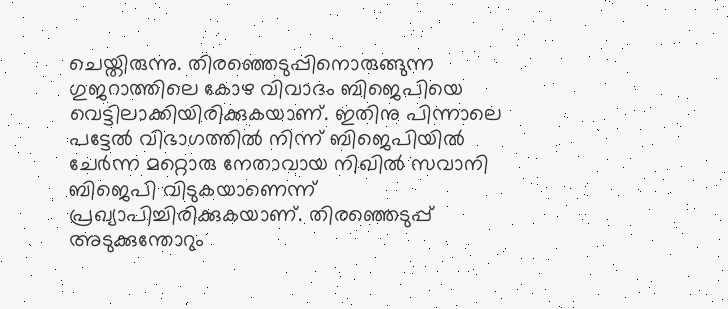ചെയ്തിരുന്നു. തിരഞ്ഞെടുപ്പിനൊരുങ്ങുന്ന ഗുജറാത്തിലെ കോഴ വിവാദം ബിജെപിയെ വെട്ടിലാക്കിയിരിക്കുകയാണ്. ഇതിനു പിന്നാലെ പട്ടേല്‍ വിഭാഗത്തില്‍ നിന്ന് ബിജെപിയില്‍ ചേര്‍ന്ന മറ്റൊരു നേതാവായ നിഖില്‍ സവാനി ബിജെപി വിടുകയാണെന്ന് പ്രഖ്യാപിച്ചിരിക്കുകയാണ്. തിരഞ്ഞെടുപ്പ് അടുക്കുന്തോറും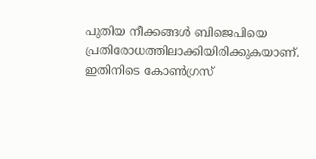പുതിയ നീക്കങ്ങള്‍ ബിജെപിയെ പ്രതിരോധത്തിലാക്കിയിരിക്കുകയാണ്. ഇതിനിടെ കോണ്‍ഗ്രസ്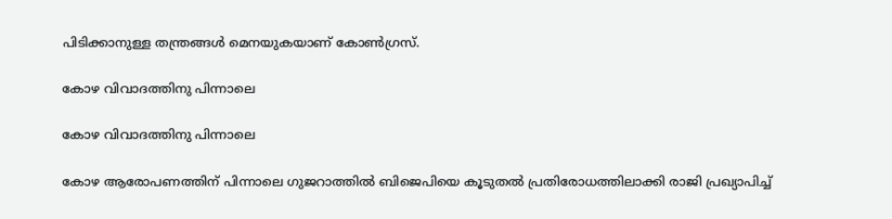പിടിക്കാനുള്ള തന്ത്രങ്ങള്‍ മെനയുകയാണ് കോണ്‍ഗ്രസ്.

കോഴ വിവാദത്തിനു പിന്നാലെ

കോഴ വിവാദത്തിനു പിന്നാലെ

കോഴ ആരോപണത്തിന് പിന്നാലെ ഗുജറാത്തില്‍ ബിജെപിയെ കൂടുതല്‍ പ്രതിരോധത്തിലാക്കി രാജി പ്രഖ്യാപിച്ച്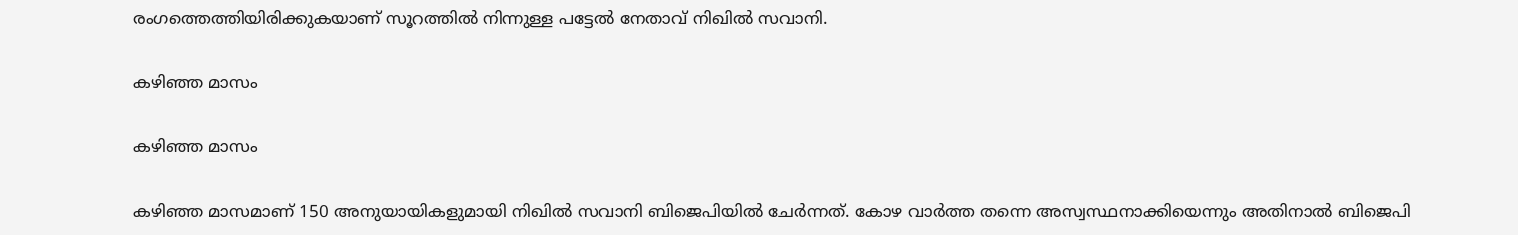രംഗത്തെത്തിയിരിക്കുകയാണ് സൂറത്തില്‍ നിന്നുള്ള പട്ടേല്‍ നേതാവ് നിഖില്‍ സവാനി.

കഴിഞ്ഞ മാസം

കഴിഞ്ഞ മാസം

കഴിഞ്ഞ മാസമാണ് 150 അനുയായികളുമായി നിഖില്‍ സവാനി ബിജെപിയില്‍ ചേര്‍ന്നത്. കോഴ വാര്‍ത്ത തന്നെ അസ്വസ്ഥനാക്കിയെന്നും അതിനാല്‍ ബിജെപി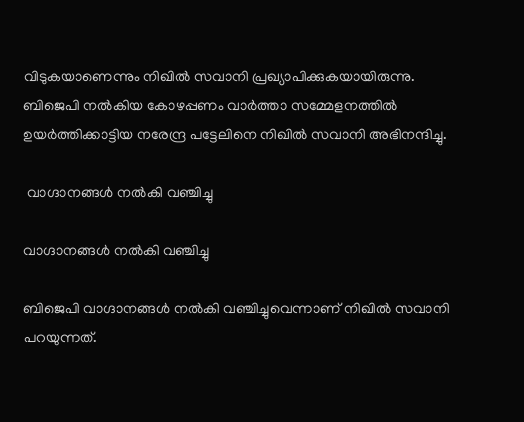വിടുകയാണെന്നും നിഖില്‍ സവാനി പ്രഖ്യാപിക്കുകയായിരുന്നു. ബിജെപി നല്‍കിയ കോഴപ്പണം വാര്‍ത്താ സമ്മേളനത്തില്‍ ഉയര്‍ത്തിക്കാട്ടിയ നരേന്ദ്ര പട്ടേലിനെ നിഖില്‍ സവാനി അഭിനന്ദിച്ചു.

 വാഗ്ദാനങ്ങള്‍ നല്‍കി വഞ്ചിച്ചു

വാഗ്ദാനങ്ങള്‍ നല്‍കി വഞ്ചിച്ചു

ബിജെപി വാഗ്ദാനങ്ങള്‍ നല്‍കി വഞ്ചിച്ചുവെന്നാണ് നിഖില്‍ സവാനി പറയുന്നത്.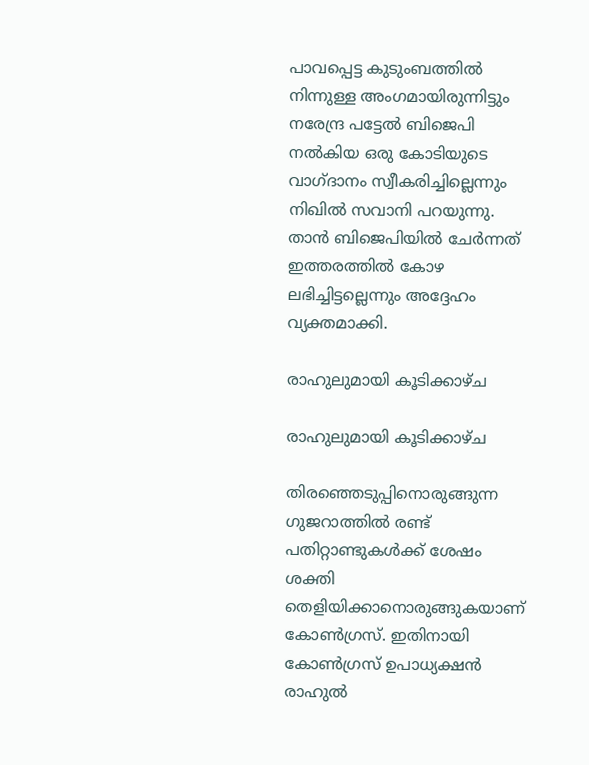പാവപ്പെട്ട കുടുംബത്തില്‍ നിന്നുള്ള അംഗമായിരുന്നിട്ടും നരേന്ദ്ര പട്ടേല്‍ ബിജെപി നല്‍കിയ ഒരു കോടിയുടെ വാഗ്ദാനം സ്വീകരിച്ചില്ലെന്നും നിഖില്‍ സവാനി പറയുന്നു. താന്‍ ബിജെപിയില്‍ ചേര്‍ന്നത് ഇത്തരത്തില്‍ കോഴ ലഭിച്ചിട്ടല്ലെന്നും അദ്ദേഹം വ്യക്തമാക്കി.

രാഹുലുമായി കൂടിക്കാഴ്ച

രാഹുലുമായി കൂടിക്കാഴ്ച

തിരഞ്ഞെടുപ്പിനൊരുങ്ങുന്ന ഗുജറാത്തില്‍ രണ്ട് പതിറ്റാണ്ടുകള്‍ക്ക് ശേഷം ശക്തി തെളിയിക്കാനൊരുങ്ങുകയാണ് കോണ്‍ഗ്രസ്. ഇതിനായി കോണ്‍ഗ്രസ് ഉപാധ്യക്ഷന്‍ രാഹുല്‍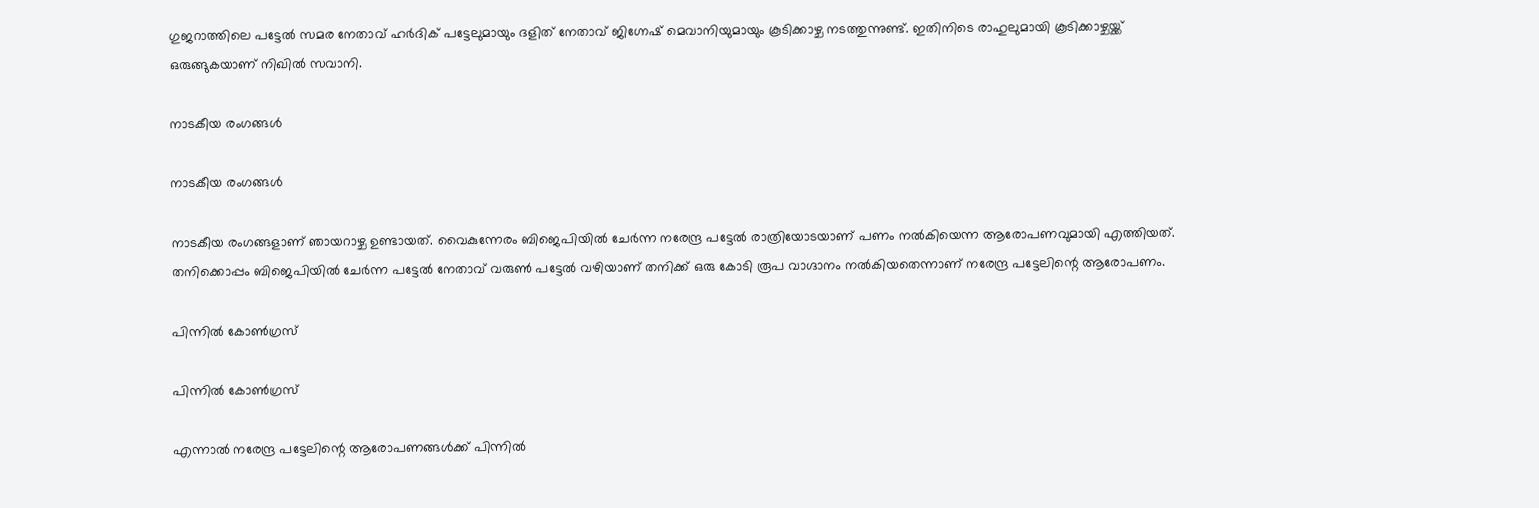ഗുജറാത്തിലെ പട്ടേല്‍ സമര നേതാവ് ഹര്‍ദിക് പട്ടേലുമായും ദളിത് നേതാവ് ജിഗ്നേഷ് മെവാനിയുമായും കൂടിക്കാഴ്ച നടത്തുന്നുണ്ട്. ഇതിനിടെ രാഹുലുമായി കൂടിക്കാഴ്ചയ്ക്ക് ഒരുങ്ങുകയാണ് നിഖില്‍ സവാനി.

നാടകീയ രംഗങ്ങള്‍

നാടകീയ രംഗങ്ങള്‍

നാടകീയ രംഗങ്ങളാണ് ഞായറാഴ്ച ഉണ്ടായത്. വൈകുന്നേരം ബിജെപിയില്‍ ചേര്‍ന്ന നരേന്ദ്ര പട്ടേല്‍ രാത്രിയോടയാണ് പണം നല്‍കിയെന്ന ആരോപണവുമായി എത്തിയത്. തനിക്കൊപ്പം ബിജെപിയില്‍ ചേര്‍ന്ന പട്ടേല്‍ നേതാവ് വരുണ്‍ പട്ടേല്‍ വഴിയാണ് തനിക്ക് ഒരു കോടി രൂപ വാഗ്ദാനം നല്‍കിയതെന്നാണ് നരേന്ദ്ര പട്ടേലിന്റെ ആരോപണം.

പിന്നില്‍ കോണ്‍ഗ്രസ്

പിന്നില്‍ കോണ്‍ഗ്രസ്

എന്നാല്‍ നരേന്ദ്ര പട്ടേലിന്റെ ആരോപണങ്ങള്‍ക്ക് പിന്നില്‍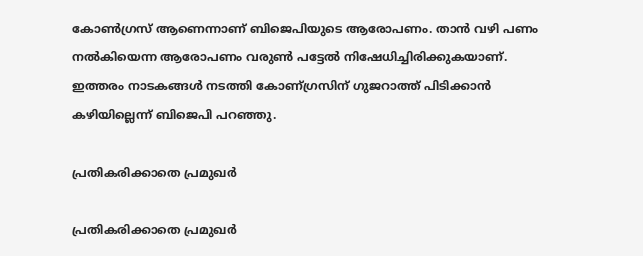കോണ്‍ഗ്രസ് ആണെന്നാണ് ബിജെപിയുടെ ആരോപണം. താന്‍ വഴി പണം നല്‍കിയെന്ന ആരോപണം വരുണ്‍ പട്ടേല്‍ നിഷേധിച്ചിരിക്കുകയാണ്. ഇത്തരം നാടകങ്ങള്‍ നടത്തി കോണ്ഗ്രസിന് ഗുജറാത്ത് പിടിക്കാന്‍ കഴിയില്ലെന്ന് ബിജെപി പറഞ്ഞു.

പ്രതികരിക്കാതെ പ്രമുഖര്‍

പ്രതികരിക്കാതെ പ്രമുഖര്‍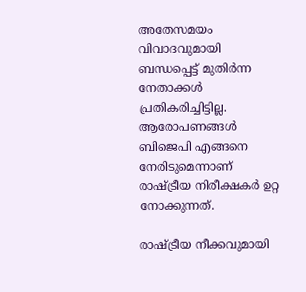അതേസമയം വിവാദവുമായി ബന്ധപ്പെട്ട് മുതിര്‍ന്ന നേതാക്കള്‍ പ്രതികരിച്ചിട്ടില്ല. ആരോപണങ്ങള്‍ ബിജെപി എങ്ങനെ നേരിടുമെന്നാണ് രാഷ്ട്രീയ നിരീക്ഷകര്‍ ഉറ്റ നോക്കുന്നത്.

രാഷ്ട്രീയ നീക്കവുമായി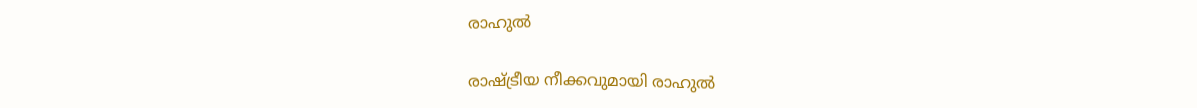രാഹുല്‍

രാഷ്ട്രീയ നീക്കവുമായി രാഹുല്‍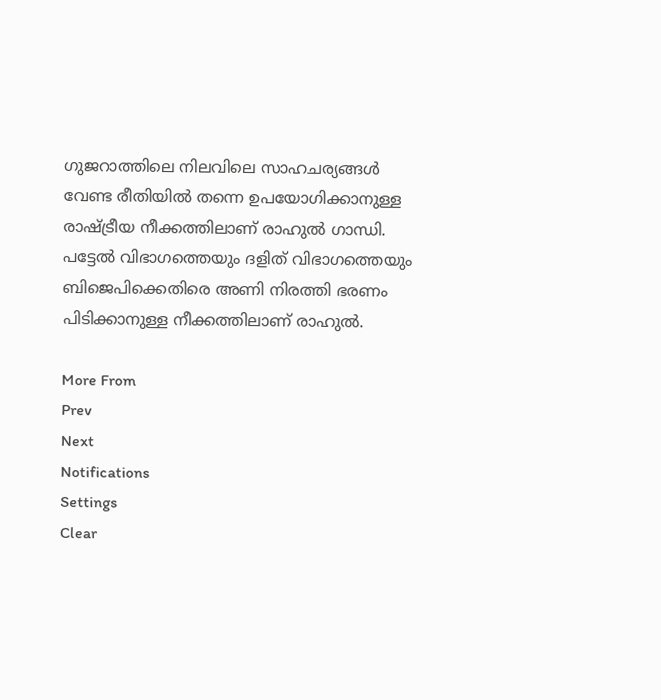ഗുജറാത്തിലെ നിലവിലെ സാഹചര്യങ്ങള്‍ വേണ്ട രീതിയില്‍ തന്നെ ഉപയോഗിക്കാനുള്ള രാഷ്ട്രീയ നീക്കത്തിലാണ് രാഹുല്‍ ഗാന്ധി. പട്ടേല്‍ വിഭാഗത്തെയും ദളിത് വിഭാഗത്തെയും ബിജെപിക്കെതിരെ അണി നിരത്തി ഭരണം പിടിക്കാനുള്ള നീക്കത്തിലാണ് രാഹുല്‍.

More From
Prev
Next
Notifications
Settings
Clear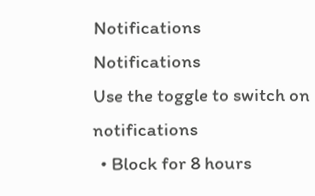Notifications
Notifications
Use the toggle to switch on notifications
  • Block for 8 hours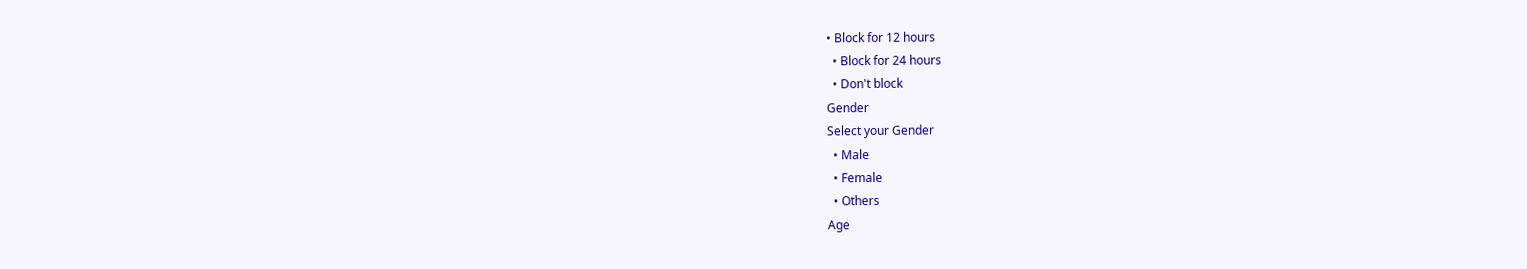• Block for 12 hours
  • Block for 24 hours
  • Don't block
Gender
Select your Gender
  • Male
  • Female
  • Others
Age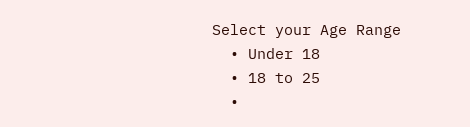Select your Age Range
  • Under 18
  • 18 to 25
  •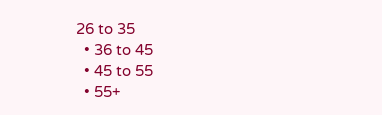26 to 35
  • 36 to 45
  • 45 to 55
  • 55+